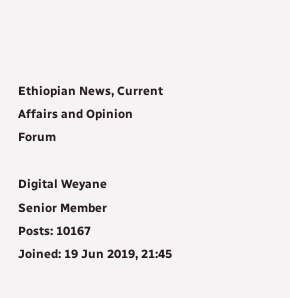Ethiopian News, Current Affairs and Opinion Forum

Digital Weyane
Senior Member
Posts: 10167
Joined: 19 Jun 2019, 21:45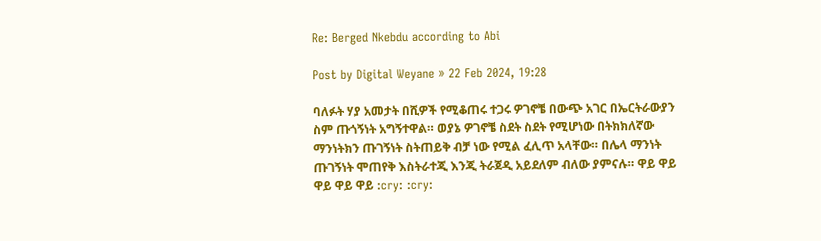Re: Berged Nkebdu according to Abi

Post by Digital Weyane » 22 Feb 2024, 19:28

ባለፉት ሃያ አመታት በሺዎች የሚቆጠሩ ተጋሩ ዎገኖቼ በውጭ አገር በኤርትራውያን ስም ጡጎኝነት አግኝተዋል። ወያኔ ዎገኖቼ ስደት ስደት የሚሆነው በትክክለኛው ማንነትክን ጡገኝነት ስትጠይቅ ብቻ ነው የሚል ፈሊጥ አላቸው። በሌላ ማንነት ጡገኝነት ሞጠየቅ እስትራተጂ እንጂ ትራጀዲ አይደለም ብለው ያምናሉ። ዋይ ዋይ ዋይ ዋይ ዋይ :cry: :cry: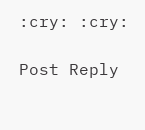:cry: :cry:

Post Reply